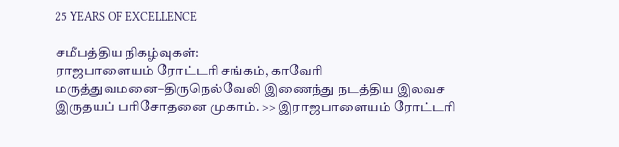25 YEARS OF EXCELLENCE

சமீபத்திய நிகழ்வுகள்:
ராஜபாளையம் ரோட்டரி சங்கம், காவேரி மருத்துவமனை–திருநெல்வேலி இணைந்து நடத்திய இலவச இருதயப் பரிசோதனை முகாம். >> இராஜபாளையம் ரோட்டரி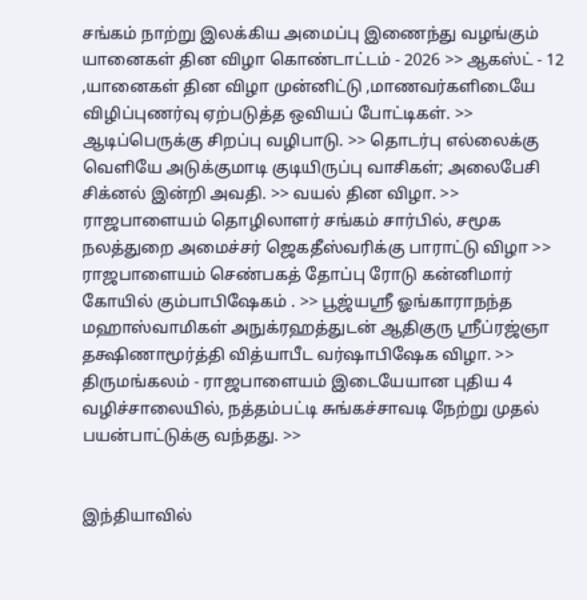சங்கம் நாற்று இலக்கிய அமைப்பு இணைந்து வழங்கும் யானைகள் தின விழா கொண்டாட்டம் - 2026 >> ஆகஸ்ட் - 12 ,யானைகள் தின விழா முன்னிட்டு ,மாணவர்களிடையே விழிப்புணர்வு ஏற்படுத்த ஒவியப் போட்டிகள். >> ஆடிப்பெருக்கு சிறப்பு வழிபாடு. >> தொடர்பு எல்லைக்கு வெளியே அடுக்குமாடி குடியிருப்பு வாசிகள்; அலைபேசி சிக்னல் இன்றி அவதி. >> வயல் தின விழா. >> ராஜபாளையம் தொழிலாளர் சங்கம் சார்பில், சமூக நலத்துறை அமைச்சர் ஜெகதீஸ்வரிக்கு பாராட்டு விழா >> ராஜபாளையம் செண்பகத் தோப்பு ரோடு கன்னிமார் கோயில் கும்பாபிஷேகம் . >> பூஜ்யஸ்ரீ ஓங்காராநந்த மஹாஸ்வாமிகள் அநுக்ரஹத்துடன் ஆதிகுரு ஸ்ரீப்ரஜ்ஞா தக்ஷிணாமூர்த்தி வித்யாபீட வர்ஷாபிஷேக விழா. >> திருமங்கலம் - ராஜபாளையம் இடையேயான புதிய 4 வழிச்சாலையில், நத்தம்பட்டி சுங்கச்சாவடி நேற்று முதல் பயன்பாட்டுக்கு வந்தது. >>


இந்தியாவில்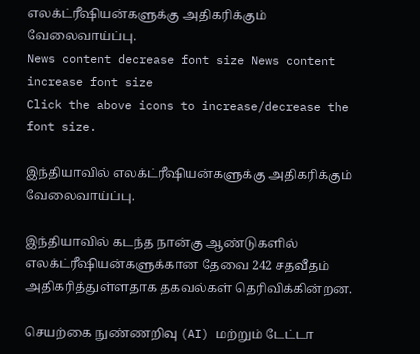எலக்ட்ரீஷியன்களுக்கு அதிகரிக்கும் வேலைவாய்ப்பு.
News content decrease font size News content increase font size
Click the above icons to increase/decrease the font size.

இந்தியாவில் எலக்ட்ரீஷியன்களுக்கு அதிகரிக்கும் வேலைவாய்ப்பு.

இந்தியாவில் கடந்த நான்கு ஆண்டுகளில் எலக்ட்ரீஷியன்களுக்கான தேவை 242 சதவீதம் அதிகரித்துள்ளதாக தகவல்கள் தெரிவிக்கின்றன.

செயற்கை நுண்ணறிவு (AI) மற்றும் டேட்டா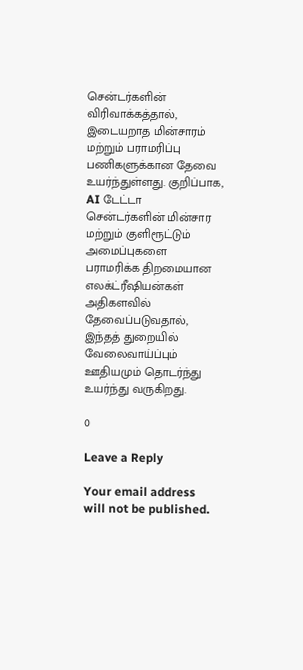சென்டர்களின் விரிவாக்கத்தால், இடையறாத மின்சாரம் மற்றும் பராமரிப்பு பணிகளுக்கான தேவை உயர்ந்துள்ளது. குறிப்பாக, AI டேட்டா சென்டர்களின் மின்சார மற்றும் குளிரூட்டும் அமைப்புகளை பராமரிக்க திறமையான எலக்ட்ரீஷியன்கள் அதிகளவில் தேவைப்படுவதால், இந்தத் துறையில் வேலைவாய்ப்பும் ஊதியமும் தொடர்ந்து உயர்ந்து வருகிறது.

0

Leave a Reply

Your email address will not be published.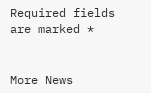Required fields are marked *


More News